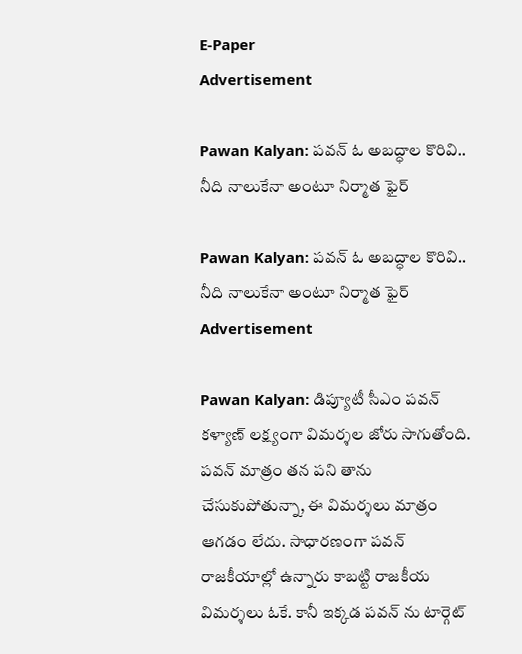E-Paper
Advertisement

Pawan Kalyan: పవన్ ఓ అబద్ధాల కొరివి.. నీది నాలుకేనా అంటూ నిర్మాత ఫైర్

Pawan Kalyan: పవన్ ఓ అబద్ధాల కొరివి.. నీది నాలుకేనా అంటూ నిర్మాత ఫైర్
Advertisement

Pawan Kalyan: డిప్యూటీ సీఎం పవన్ కళ్యాణ్ లక్ష్యంగా విమర్శల జోరు సాగుతోంది. పవన్ మాత్రం తన పని తాను చేసుకుపోతున్నా, ఈ విమర్శలు మాత్రం ఆగడం లేదు. సాధారణంగా పవన్ రాజకీయాల్లో ఉన్నారు కాబట్టి రాజకీయ విమర్శలు ఓకే. కానీ ఇక్కడ పవన్ ను టార్గెట్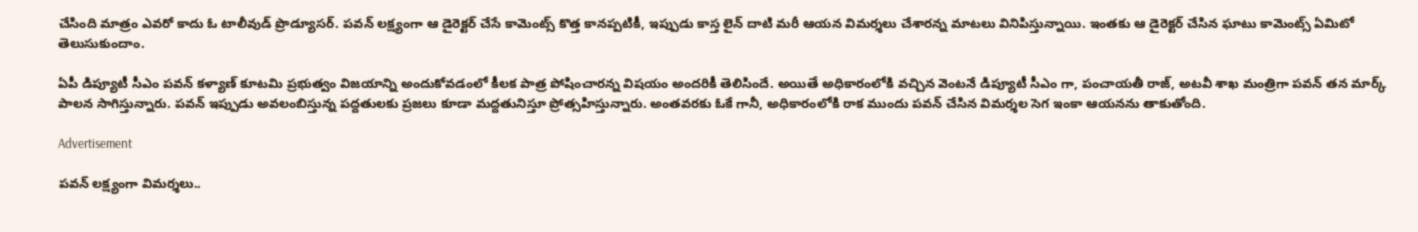చేసింది మాత్రం ఎవరో కాదు ఓ టాలీవుడ్ ప్రొడ్యూసర్. పవన్ లక్ష్యంగా ఆ డైరెక్టర్ చేసే కామెంట్స్ కొత్త కానప్పటికీ, ఇప్పుడు కాస్త లైన్ దాటి మరీ ఆయన విమర్శలు చేశారన్న మాటలు వినిపిస్తున్నాయి. ఇంతకు ఆ డైరెక్టర్ చేసిన ఘాటు కామెంట్స్ ఏమిటో తెలుసుకుందాం.

ఏపీ డిప్యూటీ సీఎం పవన్ కళ్యాణ్ కూటమి ప్రభుత్వం విజయాన్ని అందుకోవడంలో కీలక పాత్ర పోషించారన్న విషయం అందరికీ తెలిసిందే. అయితే అధికారంలోకి వచ్చిన వెంటనే డిప్యూటీ సీఎం గా, పంచాయతీ రాజ్, అటవీ శాఖ మంత్రిగా పవన్ తన మార్క్ పాలన సాగిస్తున్నారు. పవన్ ఇప్పుడు అవలంబిస్తున్న పద్దతులకు ప్రజలు కూడా మద్దతునిస్తూ ప్రోత్సహిస్తున్నారు. అంతవరకు ఓకే గానీ, అధికారంలోకి రాక ముందు పవన్ చేసిన విమర్శల సెగ ఇంకా ఆయనను తాకుతోంది.

Advertisement

పవన్ లక్ష్యంగా విమర్శలు..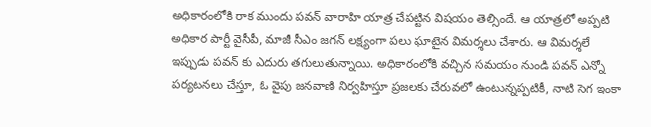అధికారంలోకి రాక ముందు పవన్ వారాహి యాత్ర చేపట్టిన విషయం తెల్సిందే. ఆ యాత్రలో అప్పటి అధికార పార్టీ వైసీపీ, మాజీ సీఎం జగన్ లక్ష్యంగా పలు ఘాటైన విమర్శలు చేశారు. ఆ విమర్శలే ఇప్పుడు పవన్ కు ఎదురు తగులుతున్నాయి. అధికారంలోకి వచ్చిన సమయం నుండి పవన్ ఎన్నో పర్యటనలు చేస్తూ, ఓ వైపు జనవాణి నిర్వహిస్తూ ప్రజలకు చేరువలో ఉంటున్నప్పటికీ, నాటి సెగ ఇంకా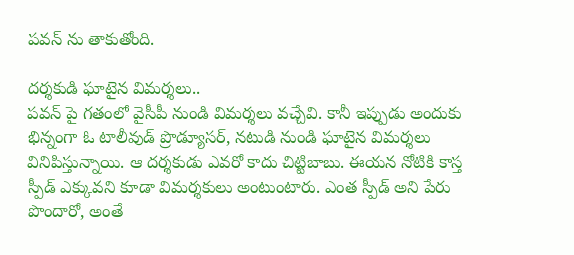పవన్ ను తాకుతోంది.

దర్శకుడి ఘాటైన విమర్శలు..
పవన్ పై గతంలో వైసీపీ నుండి విమర్శలు వచ్చేవి. కానీ ఇప్పుడు అందుకు భిన్నంగా ఓ టాలీవుడ్ ప్రొడ్యూసర్, నటుడి నుండి ఘాటైన విమర్శలు వినిపిస్తున్నాయి. ఆ దర్శకుడు ఎవరో కాదు చిట్టిబాబు. ఈయన నోటికి కాస్త స్పీడ్ ఎక్కువని కూడా విమర్శకులు అంటుంటారు. ఎంత స్పీడ్ అని పేరు పొందారో, అంతే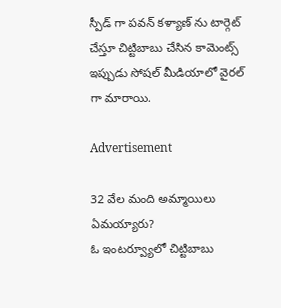స్పీడ్ గా పవన్ కళ్యాణ్ ను టార్గెట్ చేస్తూ చిట్టిబాబు చేసిన కామెంట్స్ ఇప్పుడు సోషల్ మీడియాలో వైరల్ గా మారాయి.

Advertisement

32 వేల మంది అమ్మాయిలు ఏమయ్యారు?
ఓ ఇంటర్వ్యూలో చిట్టిబాబు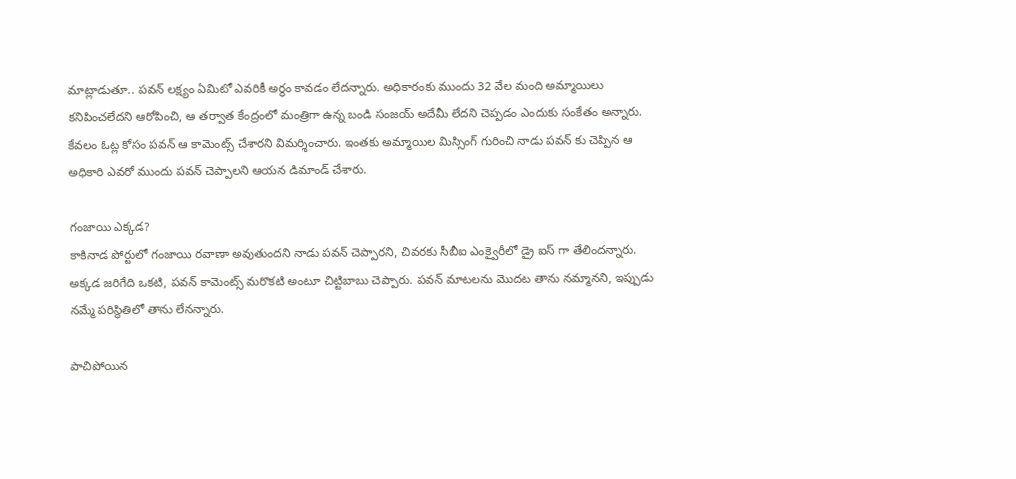మాట్లాడుతూ.. పవన్ లక్ష్యం ఏమిటో ఎవరికీ అర్థం కావడం లేదన్నారు. అధికారంకు ముందు 32 వేల మంది అమ్మాయిలు కనిపించలేదని ఆరోపించి, ఆ తర్వాత కేంద్రంలో మంత్రిగా ఉన్న బండి సంజయ్ అదేమీ లేదని చెప్పడం ఎందుకు సంకేతం అన్నారు. కేవలం ఓట్ల కోసం పవన్ ఆ కామెంట్స్ చేశారని విమర్శించారు. ఇంతకు అమ్మాయిల మిస్సింగ్ గురించి నాడు పవన్ కు చెప్పిన ఆ అధికారి ఎవరో ముందు పవన్ చెప్పాలని ఆయన డిమాండ్ చేశారు.

గంజాయి ఎక్కడ?
కాకినాడ పోర్టులో గంజాయి రవాణా అవుతుందని నాడు పవన్ చెప్పారని, చివరకు సీబీఐ ఎంక్వైరీలో డ్రై ఐస్ గా తేలిందన్నారు. అక్కడ జరిగేది ఒకటి, పవన్ కామెంట్స్ మరొకటి అంటూ చిట్టిబాబు చెప్పారు. పవన్ మాటలను మొదట తాను నమ్మానని, ఇప్పుడు నమ్మే పరిస్థితిలో తాను లేనన్నారు.

పాచిపోయిన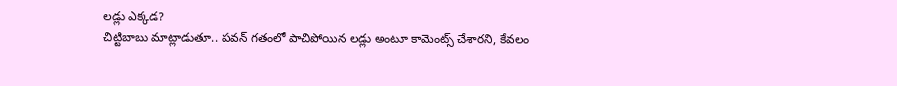లడ్లు ఎక్కడ?
చిట్టిబాబు మాట్లాడుతూ.. పవన్ గతంలో పాచిపోయిన లడ్లు అంటూ కామెంట్స్ చేశారని, కేవలం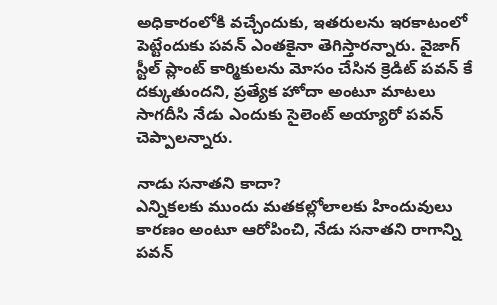అధికారంలోకి వచ్చేందుకు, ఇతరులను ఇరకాటంలో పెట్టేందుకు పవన్ ఎంతకైనా తెగిస్తారన్నారు. వైజాగ్ స్టీల్ ప్లాంట్ కార్మికులను మోసం చేసిన క్రెడిట్ పవన్ కే దక్కుతుందని, ప్రత్యేక హోదా అంటూ మాటలు సాగదీసి నేడు ఎందుకు సైలెంట్ అయ్యారో పవన్ చెప్పాలన్నారు.

నాడు సనాతని కాదా?
ఎన్నికలకు ముందు మతకల్లోలాలకు హిందువులు కారణం అంటూ ఆరోపించి, నేడు సనాతని రాగాన్ని పవన్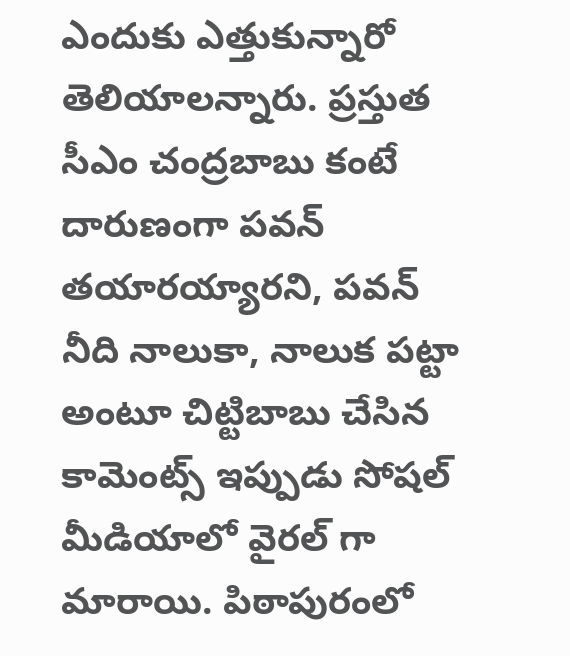ఎందుకు ఎత్తుకున్నారో తెలియాలన్నారు. ప్రస్తుత సీఎం చంద్రబాబు కంటే దారుణంగా పవన్ తయారయ్యారని, పవన్ నీది నాలుకా, నాలుక పట్టా అంటూ చిట్టిబాబు చేసిన కామెంట్స్ ఇప్పుడు సోషల్ మీడియాలో వైరల్ గా మారాయి. పిఠాపురంలో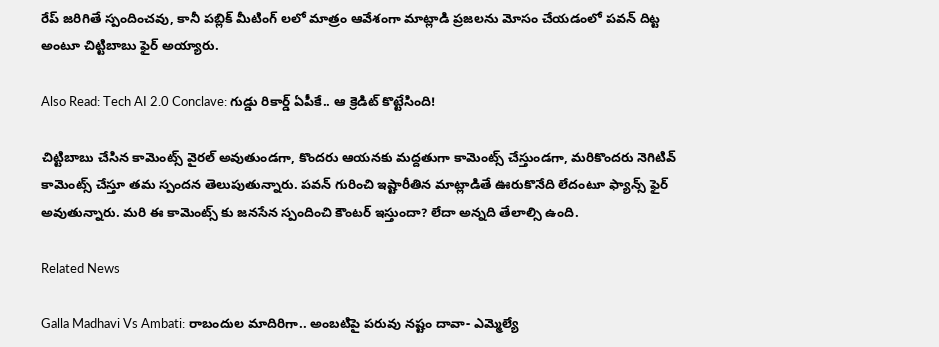రేప్ జరిగితే స్పందించవు, కానీ పబ్లిక్ మీటింగ్ లలో మాత్రం ఆవేశంగా మాట్లాడి ప్రజలను మోసం చేయడంలో పవన్ దిట్ట అంటూ చిట్టిబాబు ఫైర్ అయ్యారు.

Also Read: Tech AI 2.0 Conclave: గుడ్డు రికార్డ్ ఏపీకే.. ఆ క్రెడిట్ కొట్టేసింది!

చిట్టిబాబు చేసిన కామెంట్స్ వైరల్ అవుతుండగా, కొందరు ఆయనకు మద్దతుగా కామెంట్స్ చేస్తుండగా, మరికొందరు నెగిటివ్ కామెంట్స్ చేస్తూ తమ స్పందన తెలుపుతున్నారు. పవన్ గురించి ఇష్టారీతిన మాట్లాడితే ఊరుకొనేది లేదంటూ ఫ్యాన్స్ ఫైర్ అవుతున్నారు. మరి ఈ కామెంట్స్ కు జనసేన స్పందించి కౌంటర్ ఇస్తుందా? లేదా అన్నది తేలాల్సి ఉంది.

Related News

Galla Madhavi Vs Ambati: రాబందుల మాదిరిగా.. అంబటిపై పరువు నష్టం దావా- ఎమ్మెల్యే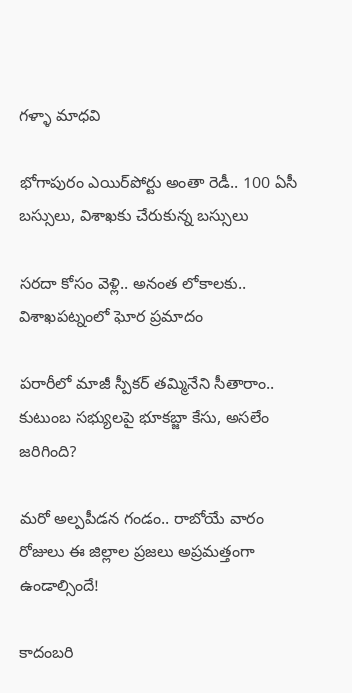గళ్ళా మాధవి

భోగాపురం ఎయిర్‌పోర్టు అంతా రెడీ.. 100 ఏసీ బస్సులు, విశాఖకు చేరుకున్న బస్సులు

సరదా కోసం వెళ్లి.. అనంత లోకాలకు.. విశాఖపట్నంలో ఘోర ప్రమాదం

పరారీలో మాజీ స్పీకర్ తమ్మినేని సీతారాం.. కుటుంబ సభ్యులపై భూకబ్జా కేసు, అసలేం జరిగింది?

మరో అల్పపీడన గండం.. రాబోయే వారం రోజులు ఈ జిల్లాల ప్రజలు అప్రమత్తంగా ఉండాల్సిందే!

కాదంబరి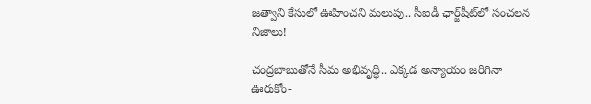జత్వాని కేసులో ఊహించని మలుపు.. సీఐడీ ఛార్జ్‌షీట్‌లో సంచలన నిజాలు!

చంద్రబాబుతోనే సీమ అభివృద్ధి.. ఎక్కడ అన్యాయం జరిగినా ఊరుకోం-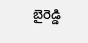బైరెడ్డి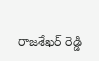రాజశేఖర్ రెడ్డి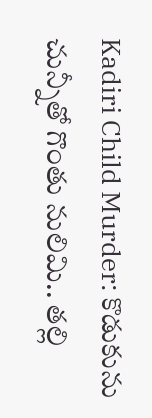Kadiri Child Murder: కొడుకును చున్నీతో గొంతు నులిమి.. తల్లి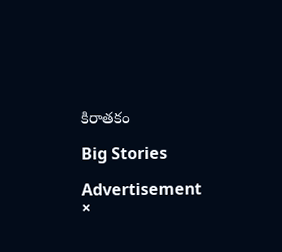కిరాతకం

Big Stories

Advertisement
×